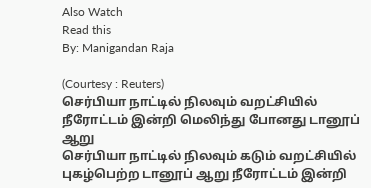Also Watch
Read this
By: Manigandan Raja

(Courtesy : Reuters)
செர்பியா நாட்டில் நிலவும் வறட்சியில் நீரோட்டம் இன்றி மெலிந்து போனது டானூப் ஆறு
செர்பியா நாட்டில் நிலவும் கடும் வறட்சியில் புகழ்பெற்ற டானூப் ஆறு நீரோட்டம் இன்றி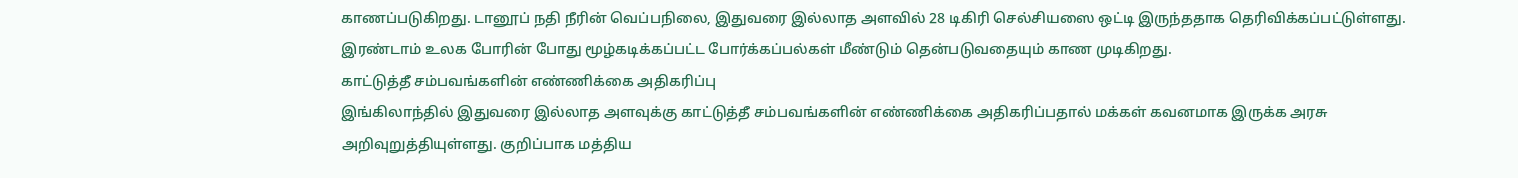காணப்படுகிறது. டானூப் நதி நீரின் வெப்பநிலை, இதுவரை இல்லாத அளவில் 28 டிகிரி செல்சியஸை ஒட்டி இருந்ததாக தெரிவிக்கப்பட்டுள்ளது. இரண்டாம் உலக போரின் போது மூழ்கடிக்கப்பட்ட போர்க்கப்பல்கள் மீண்டும் தென்படுவதையும் காண முடிகிறது.
காட்டுத்தீ சம்பவங்களின் எண்ணிக்கை அதிகரிப்பு
இங்கிலாந்தில் இதுவரை இல்லாத அளவுக்கு காட்டுத்தீ சம்பவங்களின் எண்ணிக்கை அதிகரிப்பதால் மக்கள் கவனமாக இருக்க அரசு அறிவுறுத்தியுள்ளது. குறிப்பாக மத்திய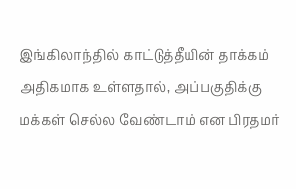இங்கிலாந்தில் காட்டுத்தீயின் தாக்கம் அதிகமாக உள்ளதால், அப்பகுதிக்கு மக்கள் செல்ல வேண்டாம் என பிரதமர்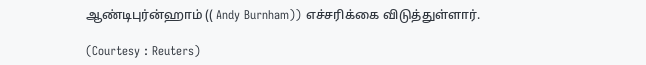ஆண்டிபுர்ன்ஹாம் (( Andy Burnham)) எச்சரிக்கை விடுத்துள்ளார்.

(Courtesy : Reuters)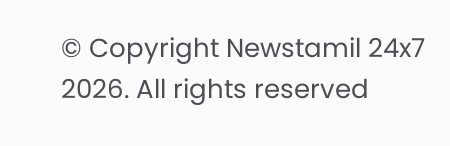© Copyright Newstamil 24x7 2026. All rights reserved